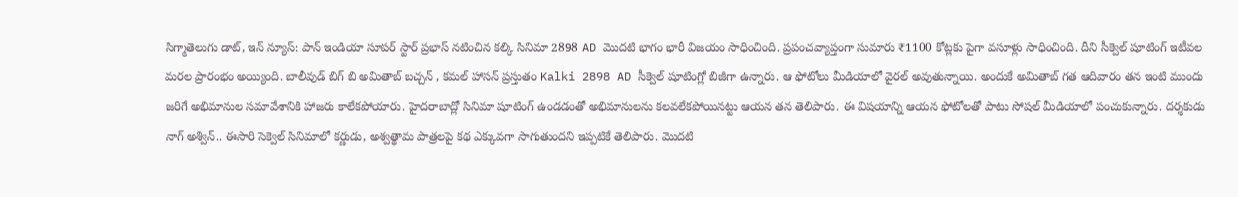సిగ్మాతెలుగు డాట్, ఇన్ న్యూస్: పాన్ ఇండియా సూపర్ స్టార్ ప్రభాస్ నటించిన కల్కి సినిమా 2898 AD మొదటి భాగం భారీ విజయం సాధించింది. ప్రపంచవ్యాప్తంగా సుమారు ₹1100 కోట్లకు పైగా వసూళ్లు సాధించింది. దీని సీక్వెల్ షూటింగ్ ఇటీవల మరల ప్రారంభం అయ్యింది. బాలీవుడ్ బిగ్ బి అమితాబ్ బచ్చన్ , కమల్ హాసన్ ప్రస్తుతం Kalki 2898 AD సీక్వెల్ షూటింగ్లో బిజీగా ఉన్నారు. ఆ ఫోటోలు మీడియాలో వైరల్ అవుతున్నాయి. అందుకే అమితాబ్ గత ఆదివారం తన ఇంటి ముందు జరిగే అభిమానుల సమావేశానికి హాజరు కాలేకపోయారు. హైదరాబాద్లో సినిమా షూటింగ్ ఉండడంతో అభిమానులను కలవలేకపోయినట్టు ఆయన తన తెలిపారు. ఈ విషయాన్ని ఆయన ఫోటోలతో పాటు సోషల్ మీడియాలో పంచుకున్నారు. దర్శకుడు నాగ్ అశ్విన్.. ఈసారి సెక్వెల్ సినిమాలో కర్ణుడు, అశ్వత్థామ పాత్రలపై కథ ఎక్కువగా సాగుతుందని ఇప్పటికే తెలిపారు. మొదటి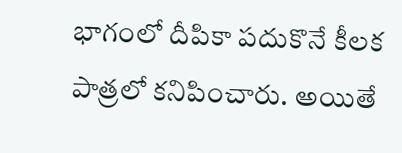భాగంలో దీపికా పదుకొనే కీలక పాత్రలో కనిపించారు. అయితే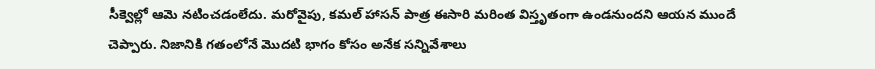సీక్వెల్లో ఆమె నటించడంలేదు. మరోవైపు, కమల్ హాసన్ పాత్ర ఈసారి మరింత విస్తృతంగా ఉండనుందని ఆయన ముందే చెప్పారు. నిజానికి గతంలోనే మొదటి భాగం కోసం అనేక సన్నివేశాలు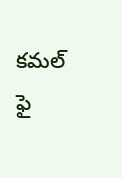కమల్ ఫై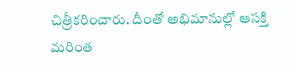చిత్రీకరించారు. దీంతో అభిమానుల్లో ఆసక్తి మరింత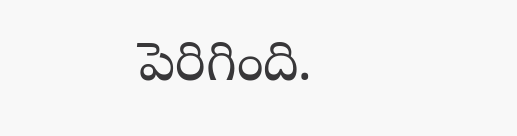పెరిగింది.